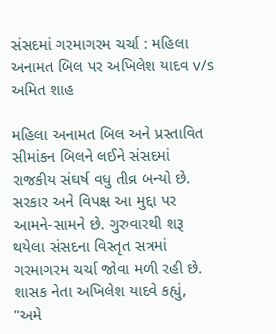સંસદમાં ગરમાગરમ ચર્ચા : મહિલા અનામત બિલ પર અખિલેશ યાદવ v/s અમિત શાહ

મહિલા અનામત બિલ અને પ્રસ્તાવિત સીમાંકન બિલને લઈને સંસદમાં રાજકીય સંઘર્ષ વધુ તીવ્ર બન્યો છે. સરકાર અને વિપક્ષ આ મુદ્દા પર આમને-સામને છે. ગુરુવારથી શરૂ થયેલા સંસદના વિસ્તૃત સત્રમાં ગરમાગરમ ચર્ચા જોવા મળી રહી છે. શાસક નેતા અખિલેશ યાદવે કહ્યું, "અમે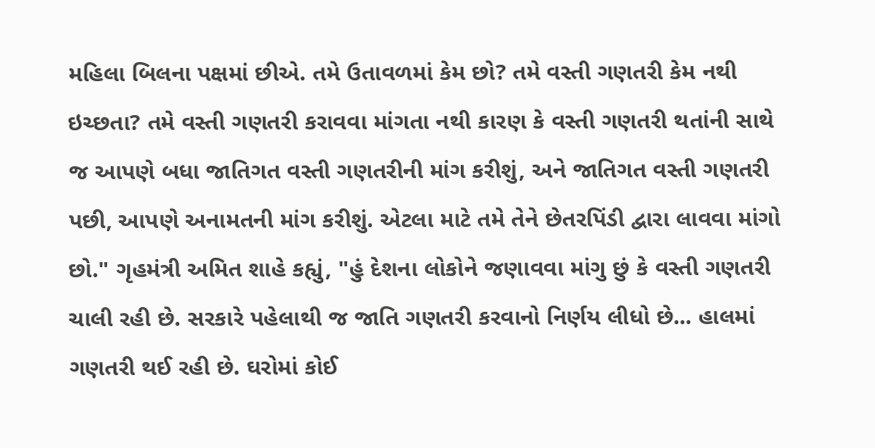મહિલા બિલના પક્ષમાં છીએ. તમે ઉતાવળમાં કેમ છો? તમે વસ્તી ગણતરી કેમ નથી ઇચ્છતા? તમે વસ્તી ગણતરી કરાવવા માંગતા નથી કારણ કે વસ્તી ગણતરી થતાંની સાથે જ આપણે બધા જાતિગત વસ્તી ગણતરીની માંગ કરીશું, અને જાતિગત વસ્તી ગણતરી પછી, આપણે અનામતની માંગ કરીશું. એટલા માટે તમે તેને છેતરપિંડી દ્વારા લાવવા માંગો છો." ગૃહમંત્રી અમિત શાહે કહ્યું, "હું દેશના લોકોને જણાવવા માંગુ છું કે વસ્તી ગણતરી ચાલી રહી છે. સરકારે પહેલાથી જ જાતિ ગણતરી કરવાનો નિર્ણય લીધો છે... હાલમાં ગણતરી થઈ રહી છે. ઘરોમાં કોઈ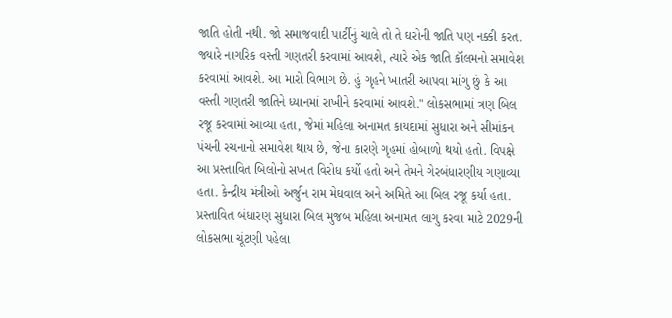જાતિ હોતી નથી. જો સમાજવાદી પાર્ટીનું ચાલે તો તે ઘરોની જાતિ પણ નક્કી કરત. જ્યારે નાગરિક વસ્તી ગણતરી કરવામાં આવશે, ત્યારે એક જાતિ કૉલમનો સમાવેશ કરવામાં આવશે. આ મારો વિભાગ છે. હું ગૃહને ખાતરી આપવા માંગુ છું કે આ વસ્તી ગણતરી જાતિને ધ્યાનમાં રાખીને કરવામાં આવશે." લોકસભામાં ત્રણ બિલ રજૂ કરવામાં આવ્યા હતા, જેમાં મહિલા અનામત કાયદામાં સુધારા અને સીમાંકન પંચની રચનાનો સમાવેશ થાય છે, જેના કારણે ગૃહમાં હોબાળો થયો હતો. વિપક્ષે આ પ્રસ્તાવિત બિલોનો સખત વિરોધ કર્યો હતો અને તેમને ગેરબંધારણીય ગણાવ્યા હતા. કેન્દ્રીય મંત્રીઓ અર્જુન રામ મેઘવાલ અને અમિતે આ બિલ રજૂ કર્યા હતા.
પ્રસ્તાવિત બંધારણ સુધારા બિલ મુજબ મહિલા અનામત લાગુ કરવા માટે 2029ની લોકસભા ચૂંટણી પહેલા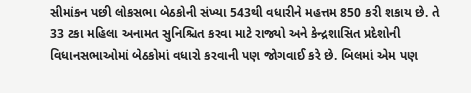સીમાંકન પછી લોકસભા બેઠકોની સંખ્યા 543થી વધારીને મહત્તમ 850 કરી શકાય છે. તે 33 ટકા મહિલા અનામત સુનિશ્ચિત કરવા માટે રાજ્યો અને કેન્દ્રશાસિત પ્રદેશોની વિધાનસભાઓમાં બેઠકોમાં વધારો કરવાની પણ જોગવાઈ કરે છે. બિલમાં એમ પણ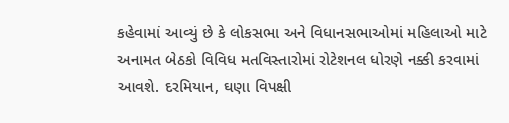કહેવામાં આવ્યું છે કે લોકસભા અને વિધાનસભાઓમાં મહિલાઓ માટે અનામત બેઠકો વિવિધ મતવિસ્તારોમાં રોટેશનલ ધોરણે નક્કી કરવામાં આવશે. દરમિયાન, ઘણા વિપક્ષી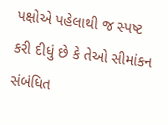પક્ષોએ પહેલાથી જ સ્પષ્ટ કરી દીધું છે કે તેઓ સીમાંકન સંબંધિત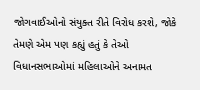જોગવાઈઓનો સંયુક્ત રીતે વિરોધ કરશે, જોકે તેમણે એમ પણ કહ્યું હતું કે તેઓ વિધાનસભાઓમાં મહિલાઓને અનામત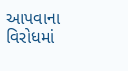આપવાના વિરોધમાં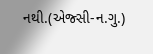નથી.(એજ્સી-ન.ગુ.)